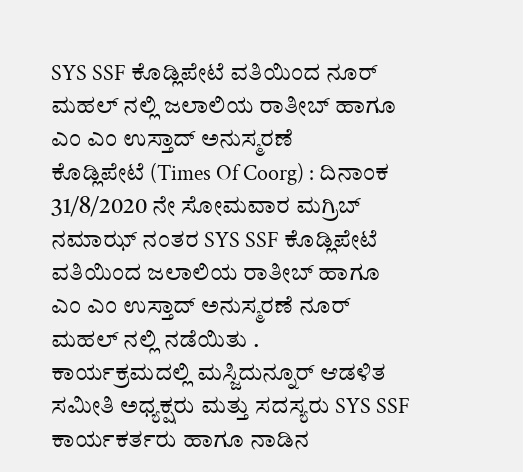SYS SSF ಕೊಡ್ಲಿಪೇಟೆ ವತಿಯಿಂದ ನೂರ್ ಮಹಲ್ ನಲ್ಲಿ ಜಲಾಲಿಯ ರಾತೀಬ್ ಹಾಗೂ ಎಂ ಎಂ ಉಸ್ತಾದ್ ಅನುಸ್ಮರಣೆ
ಕೊಡ್ಲಿಪೇಟೆ (Times Of Coorg) : ದಿನಾಂಕ 31/8/2020 ನೇ ಸೋಮವಾರ ಮಗ್ರಿಬ್ ನಮಾಝ್ ನಂತರ SYS SSF ಕೊಡ್ಲಿಪೇಟೆ ವತಿಯಿಂದ ಜಲಾಲಿಯ ರಾತೀಬ್ ಹಾಗೂ ಎಂ ಎಂ ಉಸ್ತಾದ್ ಅನುಸ್ಮರಣೆ ನೂರ್ ಮಹಲ್ ನಲ್ಲಿ ನಡೆಯಿತು .
ಕಾರ್ಯಕ್ರಮದಲ್ಲಿ ಮಸ್ಜಿದುನ್ನೂರ್ ಆಡಳಿತ ಸಮೀತಿ ಅಧ್ಯಕ್ಷರು ಮತ್ತು ಸದಸ್ಯರು SYS SSF ಕಾರ್ಯಕರ್ತರು ಹಾಗೂ ನಾಡಿನ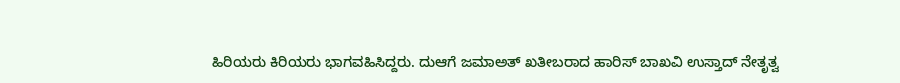ಹಿರಿಯರು ಕಿರಿಯರು ಭಾಗವಹಿಸಿದ್ದರು. ದುಆಗೆ ಜಮಾಅತ್ ಖತೀಬರಾದ ಹಾರಿಸ್ ಬಾಖವಿ ಉಸ್ತಾದ್ ನೇತೃತ್ವ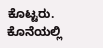ಕೊಟ್ಟರು. ಕೊನೆಯಲ್ಲಿ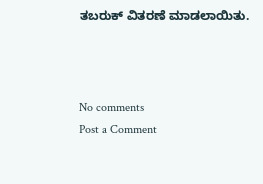ತಬರುಕ್ ವಿತರಣೆ ಮಾಡಲಾಯಿತು.



No comments
Post a Comment